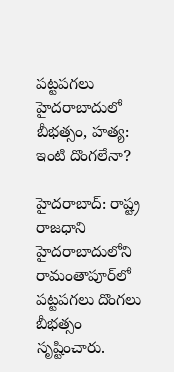పట్టపగలు హైదరాబాదులో బీభత్సం, హత్య: ఇంటి దొంగలేనా?

హైదరాబాద్: రాష్ట్ర రాజధాని హైదరాబాదులోని రామంతాపూర్‌లో పట్టపగలు దొంగలు బీభత్సం సృష్టించారు.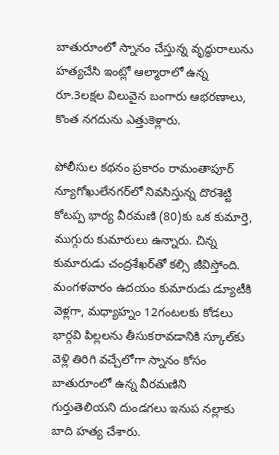బాతురూంలో స్నానం చేస్తున్న వృద్ధురాలును హత్యచేసి ఇంట్లో ఆల్మారాలో ఉన్న రూ.3లక్షల విలువైన బంగారు ఆభరణాలు, కొంత నగదును ఎత్తుకెళ్లారు.

పోలీసుల కథనం ప్రకారం రామంతాపూర్ న్యూగోఖులేనగర్‌లో నివసిస్తున్న దొరశెట్టి కోటప్ప భార్య వీరమణి (80)కు ఒక కుమార్తె, ముగ్గురు కుమారులు ఉన్నారు. చిన్న కుమారుడు చంద్రశేఖర్‌తో కల్సి జీవిస్తోంది.
మంగళవారం ఉదయం కుమారుడు డ్యూటీకి వెళ్లగా, మధ్యాహ్నం 12గంటలకు కోడలు భార్గవి పిల్లలను తీసుకరావడానికి స్కూల్‌కు వెళ్లి తిరిగి వచ్చేలోగా స్నానం కోసం బాతురూంలో ఉన్న వీరమణిని గుర్తుతెలియని దుండగలు ఇనుప నల్లాకు బాది హత్య చేశారు.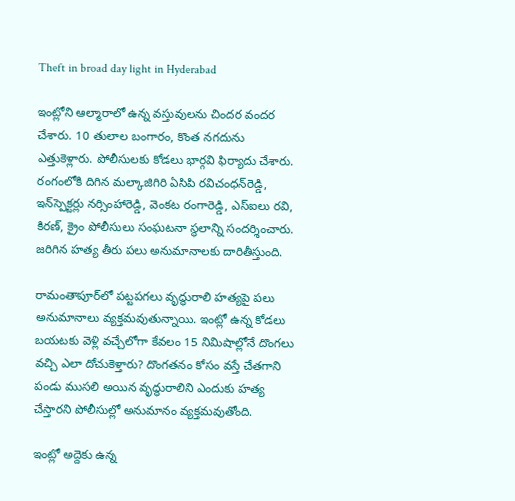Theft in broad day light in Hyderabad

ఇంట్లోని ఆల్మారాలో ఉన్న వస్తువులను చిందర వందర చేశారు. 10 తులాల బంగారం, కొంత నగదును ఎత్తుకెళ్లారు. పోలీసులకు కోడలు భార్గవి ఫిర్యాదు చేశారు. రంగంలోకి దిగిన మల్కాజిగిరి ఏసిపి రవిచంధన్‌రెడ్డి, ఇన్‌స్పెక్టర్లు నర్సింహారెడ్డి, వెంకట రంగారెడ్డి, ఎస్‌ఐలు రవి, కిరణ్, క్రైం పోలీసులు సంఘటనా స్థలాన్ని సందర్శించారు. జరిగిన హత్య తీరు పలు అనుమానాలకు దారితీస్తుంది.

రామంతాపూర్‌లో పట్టపగలు వృద్థురాలి హత్యపై పలు అనుమానాలు వ్యక్తమవుతున్నాయి. ఇంట్లో ఉన్న కోడలు బయటకు వెళ్లి వచ్చేలోగా కేవలం 15 నిమిషాల్లోనే దొంగలు వచ్చి ఎలా దోచుకెళ్తారు? దొంగతనం కోసం వస్తే చేతగాని పండు ముసలి అయిన వృద్థురాలిని ఎందుకు హత్య చేస్తారని పోలీసుల్లో అనుమానం వ్యక్తమవుతోంది.

ఇంట్లో అద్దెకు ఉన్న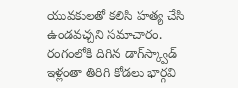యువకులతో కలిసి హత్య చేసి ఉండవచ్చని సమాచారం. రంగంలోకి దిగిన డాగ్‌స్క్వాడ్ ఇళ్లంతా తిరిగి కోడలు భార్గవి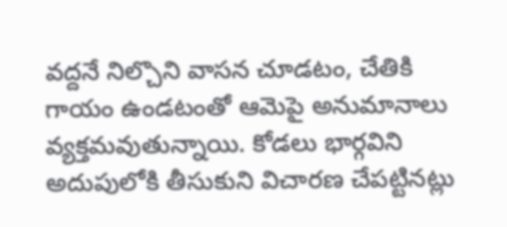వద్దనే నిల్చొని వాసన చూడటం, చేతికి గాయం ఉండటంతో ఆమెపై అనుమానాలు వ్యక్తమవుతున్నాయి. కోడలు భార్గవిని అదుపులోకి తీసుకుని విచారణ చేపట్టినట్లు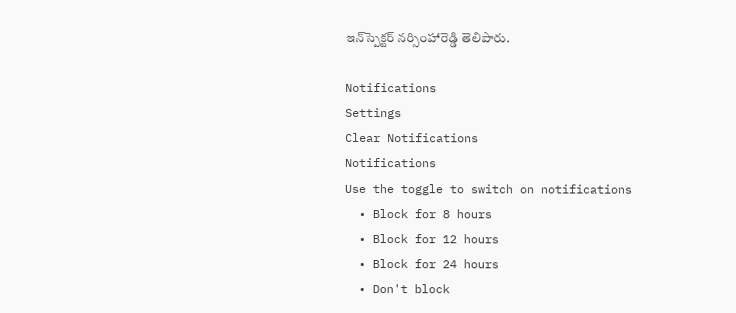ఇన్‌స్పెక్టర్ నర్సింహారెడ్డి తెలిపారు.

Notifications
Settings
Clear Notifications
Notifications
Use the toggle to switch on notifications
  • Block for 8 hours
  • Block for 12 hours
  • Block for 24 hours
  • Don't block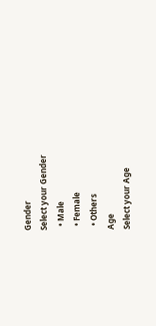Gender
Select your Gender
  • Male
  • Female
  • Others
Age
Select your Age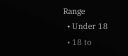Range
  • Under 18
  • 18 to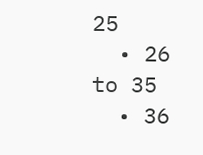25
  • 26 to 35
  • 36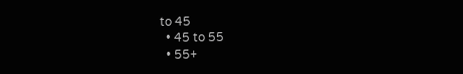to 45
  • 45 to 55
  • 55+